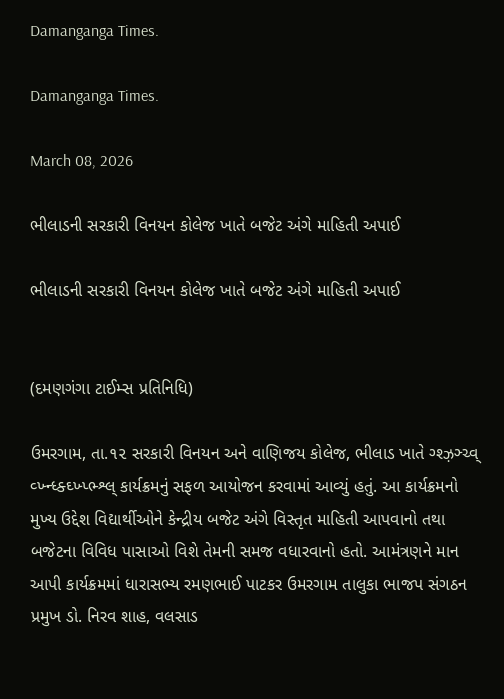Damanganga Times.

Damanganga Times.

March 08, 2026

ભીલાડની સરકારી વિનયન કોલેજ ખાતે બજેટ અંગે માહિતી અપાઈ

ભીલાડની સરકારી વિનયન કોલેજ ખાતે બજેટ અંગે માહિતી અપાઈ


(દમણગંગા ટાઈમ્સ પ્રતિનિધિ)

ઉમરગામ, તા.૧૨ સરકારી વિનયન અને વાણિજય કોલેજ, ભીલાડ ખાતે ગ્શ્ઝ઼ઞ્ચ્વ્ વ્ખ્ન્ધ્ક્ઘ્ખ્પ્ભ્શ્લ્ કાર્યક્રમનું સફળ આયોજન કરવામાં આવ્યું હતું. આ કાર્યક્રમનો મુખ્ય ઉદ્દેશ વિદ્યાર્થીઓને કેન્દ્રીય બજેટ અંગે વિસ્તૃત માહિતી આપવાનો તથા બજેટના વિવિધ પાસાઓ વિશે તેમની સમજ વધારવાનો હતો. આમંત્રણને માન આપી કાર્યક્રમમાં ધારાસભ્ય રમણભાઈ પાટકર ઉમરગામ તાલુકા ભાજપ સંગઠન પ્રમુખ ડો. નિરવ શાહ, વલસાડ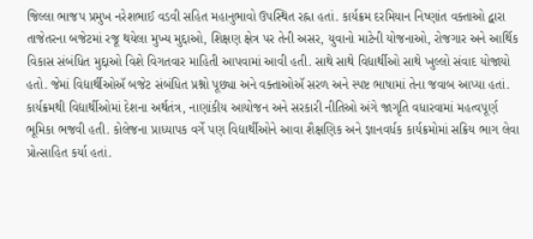જિલ્લા ભાજપ પ્રમુખ નરેશભાઈ વડવી સહિત મહાનુભાવો ઉપસ્થિત રહ્ના હતાં. કાર્યક્રમ દરમિયાન નિષ્ણાંત વક્તાઓ દ્વારા તાજેતરના બજેટમાં રજૂ થયેલા મુખ્ય મુદ્દાઓ, શિક્ષણ ક્ષેત્ર પર તેની અસર, યુવાનો માટેની યોજનાઓ, રોજગાર અને આર્થિક વિકાસ સંબંધિત મુદ્દાઓ વિશે વિગતવાર માહિતી આપવામાં આવી હતી. સાથે સાથે વિદ્યાર્થીઓ સાથે ખુલ્લો સંવાદ યોજાયો હતો. જેમાં વિદ્યાર્થીઓઍ બજેટ સંબંધિત પ્રશ્નો પૂછ્યા અને વક્તાઓઍ સરળ અને સ્પષ્ટ ભાષામાં તેના જવાબ આપ્યા હતાં. કાર્યક્રમથી વિદ્યાર્થીઓમાં દેશના અર્થતંત્ર, નાણાંકીય આયોજન અને સરકારી નીતિઓ અંગે જાગૃતિ વધારવામાં મહત્વપૂર્ણ ભૂમિકા ભજવી હતી. કોલેજના પ્રાધ્યાપક વર્ગે પણ વિદ્યાર્થીઓને આવા શૈક્ષણિક અને જ્ઞાનવર્ધક કાર્યક્રમોમાં સક્રિય ભાગ લેવા પ્રોત્સાહિત કર્યા હતાં.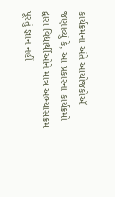કાર્યક્રમના અંતે આયોજકોઍ જણાવ્યું કે, આ પ્રકારના કાર્યક્રમો દ્વારા વિદ્યાર્થીઓને માત્ર અભ્યાસક્રમ પૂરતું જ્ઞાન નહીં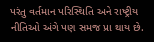પરંતુ વર્તમાન પરિસ્થિતિ અને રાષ્ટ્રીય નીતિઓ અંગે પણ સમજ પ્રા થાય છે.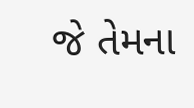જે તેમના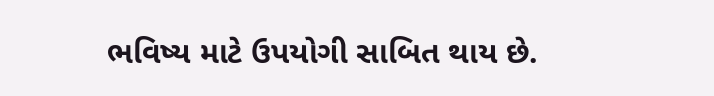ભવિષ્ય માટે ઉપયોગી સાબિત થાય છે.